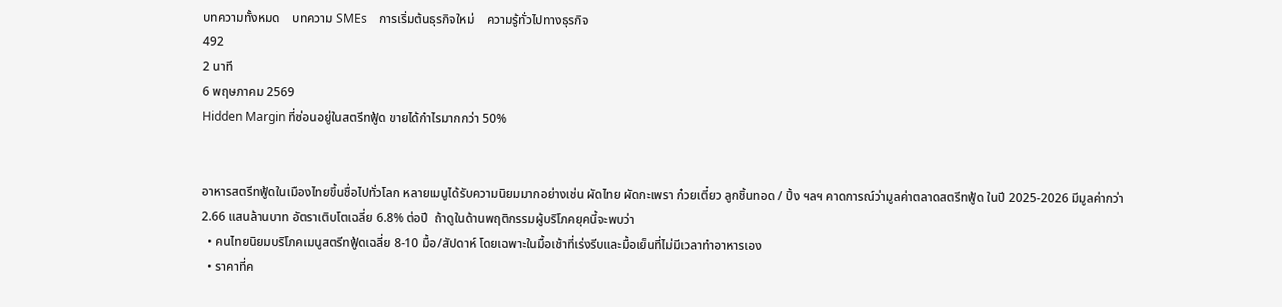บทความทั้งหมด    บทความ SMEs    การเริ่มต้นธุรกิจใหม่    ความรู้ทั่วไปทางธุรกิจ
492
2 นาที
6 พฤษภาคม 2569
Hidden Margin ที่ซ่อนอยู่ในสตรีทฟู้ด ขายได้กำไรมากกว่า 50%


อาหารสตรีทฟู้ดในเมืองไทยขึ้นชื่อไปทั่วโลก หลายเมนูได้รับความนิยมมากอย่างเช่น ผัดไทย ผัดกะเพรา ก๋วยเตี๋ยว ลูกชิ้นทอด / ปิ้ง ฯลฯ คาดการณ์ว่ามูลค่าตลาดสตรีทฟู้ด ในปี 2025-2026 มีมูลค่ากว่า 2.66 แสนล้านบาท อัตราเติบโตเฉลี่ย 6.8% ต่อปี  ถ้าดูในด้านพฤติกรรมผู้บริโภคยุคนี้จะพบว่า
  • คนไทยนิยมบริโภคเมนูสตรีทฟู้ดเฉลี่ย 8-10 มื้อ/สัปดาห์ โดยเฉพาะในมื้อเช้าที่เร่งรีบและมื้อเย็นที่ไม่มีเวลาทำอาหารเอง
  • ราคาที่ค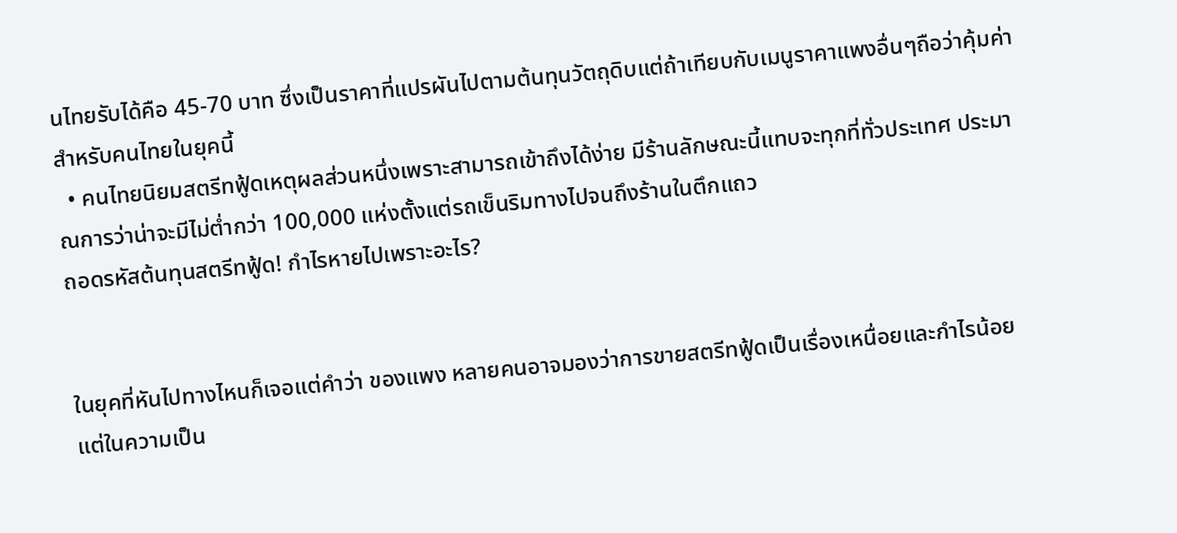นไทยรับได้คือ 45-70 บาท ซึ่งเป็นราคาที่แปรผันไปตามต้นทุนวัตถุดิบแต่ถ้าเทียบกับเมนูราคาแพงอื่นๆถือว่าคุ้มค่าสำหรับคนไทยในยุคนี้
  • คนไทยนิยมสตรีทฟู้ดเหตุผลส่วนหนึ่งเพราะสามารถเข้าถึงได้ง่าย มีร้านลักษณะนี้แทบจะทุกที่ทั่วประเทศ ประมาณการว่าน่าจะมีไม่ต่ำกว่า 100,000 แห่งตั้งแต่รถเข็นริมทางไปจนถึงร้านในตึกแถว
ถอดรหัสต้นทุนสตรีทฟู้ด! กำไรหายไปเพราะอะไร?


ในยุคที่หันไปทางไหนก็เจอแต่คำว่า ของแพง หลายคนอาจมองว่าการขายสตรีทฟู้ดเป็นเรื่องเหนื่อยและกำไรน้อย แต่ในความเป็น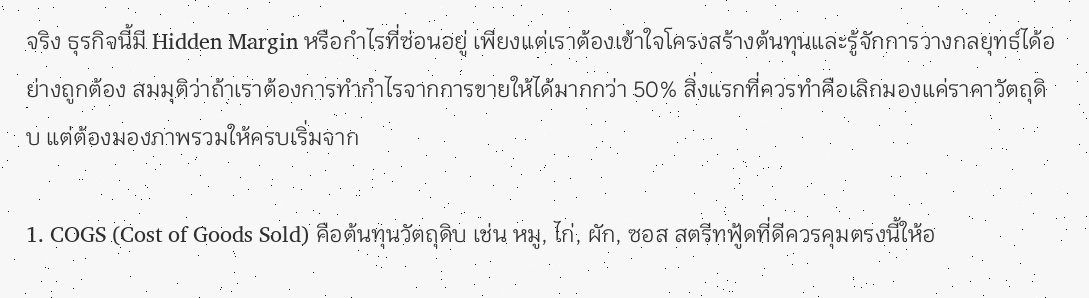จริง ธุรกิจนี้มี Hidden Margin หรือกำไรที่ซ่อนอยู่ เพียงแต่เราต้องเข้าใจโครงสร้างต้นทุนและรู้จักการวางกลยุทธ์ได้อย่างถูกต้อง สมมุติว่าถ้าเราต้องการทำกำไรจากการขายให้ได้มากกว่า 50% สิ่งแรกที่ควรทำคือเลิกมองแค่ราคาวัตถุดิบ แต่ต้องมองภาพรวมให้ครบเริ่มจาก

1. COGS (Cost of Goods Sold) คือต้นทุนวัตถุดิบ เช่น หมู, ไก่, ผัก, ซอส สตรีทฟู้ดที่ดีควรคุมตรงนี้ให้อ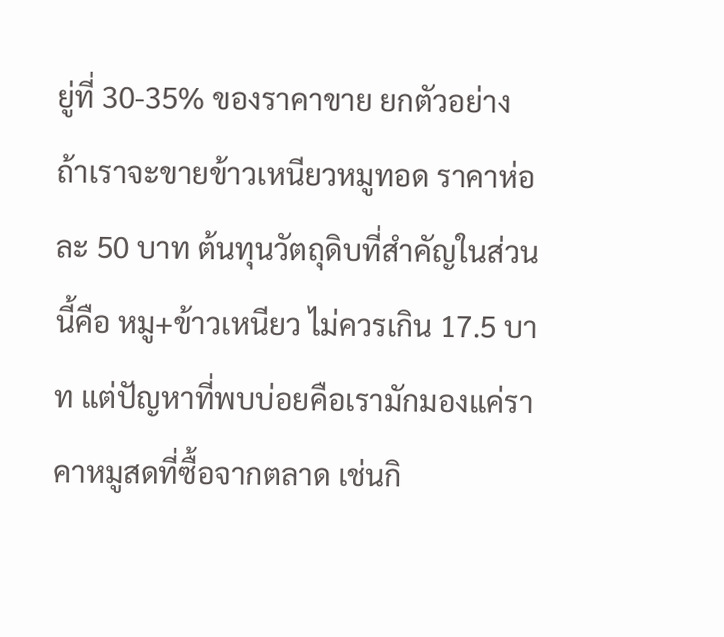ยู่ที่ 30-35% ของราคาขาย ยกตัวอย่างถ้าเราจะขายข้าวเหนียวหมูทอด ราคาห่อละ 50 บาท ต้นทุนวัตถุดิบที่สำคัญในส่วนนี้คือ หมู+ข้าวเหนียว ไม่ควรเกิน 17.5 บาท แต่ปัญหาที่พบบ่อยคือเรามักมองแค่ราคาหมูสดที่ซื้อจากตลาด เช่นกิ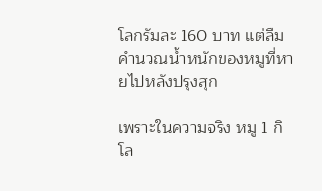โลกรัมละ 160 บาท แต่ลืมคำนวณน้ำหนักของหมูที่หายไปหลังปรุงสุก

เพราะในความจริง หมู 1 กิโล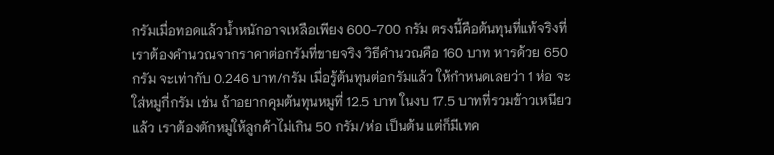กรัมเมื่อทอดแล้วน้ำหนักอาจเหลือเพียง 600-700 กรัม ตรงนี้คือต้นทุนที่แท้จริงที่เราต้องคำนวณจากราคาต่อกรัมที่ขายจริง วิธีคำนวณคือ 160 บาท หารด้วย 650 กรัม จะเท่ากับ 0.246 บาท/กรัม เมื่อรู้ต้นทุนต่อกรัมแล้ว ให้กำหนดเลยว่า 1 ห่อ จะใส่หมูกี่กรัม เช่น ถ้าอยากคุมต้นทุนหมูที่ 12.5 บาท ในงบ 17.5 บาทที่รวมข้าวเหนียวแล้ว เราต้องตักหมูให้ลูกค้าไม่เกิน 50 กรัม/ห่อ เป็นต้น แต่ก็มีเทค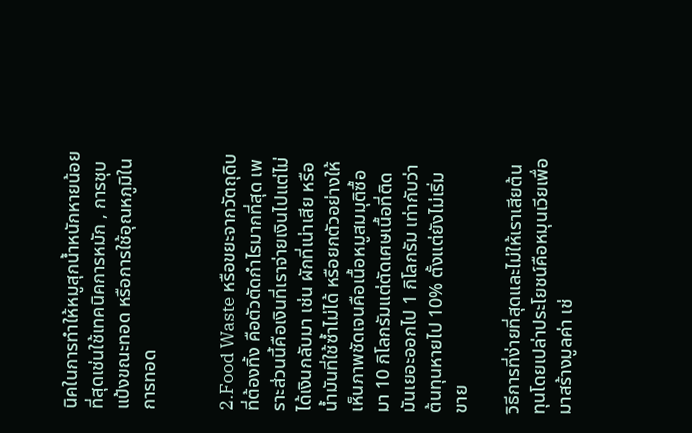นิคในการทำให้หมูสุกน้ำหนักหายน้อยที่สุดเช่นใช้เทคนิคการหมัก , การชุบแป้งขณะทอด หรือการใช้อุณหภูมิในการทอด


2.Food Waste หรือขยะจากวัตถุดิบที่ต้องทิ้ง คือตัวตัดกำไรมากที่สุด เพราะส่วนนี้คือเงินที่เราจ่ายเงินไปแต่ไม่ได้เงินกลับมา เช่น ผักที่เน่าเสีย หรือน้ำมันที่ใช้ซ้ำไม่ได้ หรือยกตัวอย่างให้เห็นภาพชัดเจนคือเนื้อหมูสมมุติซื้อมา 10 กิโลกรัมแต่ตัดเศษเนื้อที่ติดมันเยอะออกไป 1 กิโลกรัม เท่ากับว่าต้นทุนหายไป 10% ตั้งแต่ยังไม่เริ่มขาย

วิธีการที่ง่ายที่สุดและไม่ให้เราเสียต้นทุนโดยเปล่าประโยชน์คือหมุนเวียเพื่อมาสร้างมูลค่า เช่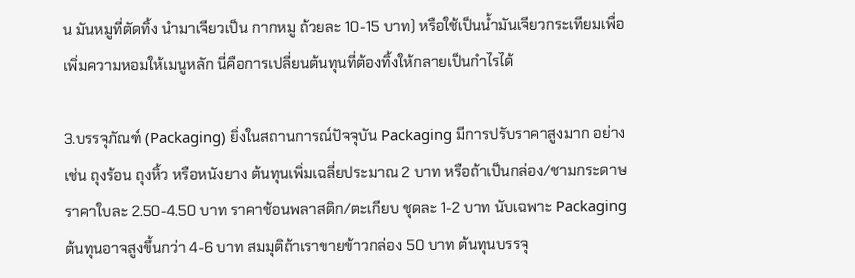น มันหมูที่ตัดทิ้ง นำมาเจียวเป็น กากหมู ถ้วยละ 10-15 บาท) หรือใช้เป็นน้ำมันเจียวกระเทียมเพื่อเพิ่มความหอมให้เมนูหลัก นี่คือการเปลี่ยนต้นทุนที่ต้องทิ้งให้กลายเป็นกำไรได้

3.บรรจุภัณฑ์ (Packaging) ยิ่งในสถานการณ์ปัจจุบัน Packaging มีการปรับราคาสูงมาก อย่างเช่น ถุงร้อน ถุงหิ้ว หรือหนังยาง ต้นทุนเพิ่มเฉลี่ยประมาณ 2 บาท หรือถ้าเป็นกล่อง/ชามกระดาษ ราคาใบละ 2.50-4.50 บาท ราคาช้อนพลาสติก/ตะเกียบ ชุดละ 1-2 บาท นับเฉพาะ Packaging ต้นทุนอาจสูงขึ้นกว่า 4-6 บาท สมมุติถ้าเราขายข้าวกล่อง 50 บาท ต้นทุนบรรจุ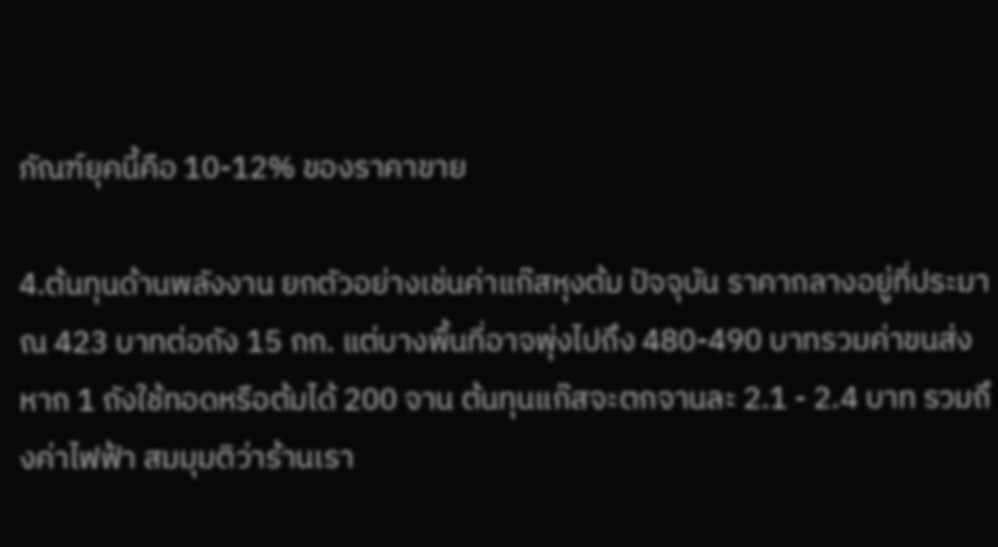ภัณฑ์ยุคนี้คือ 10-12% ของราคาขาย

4.ต้นทุนด้านพลังงาน ยกตัวอย่างเช่นค่าแก๊สหุงต้ม ปัจจุบัน ราคากลางอยู่ที่ประมาณ 423 บาทต่อถัง 15 กก. แต่บางพื้นที่อาจพุ่งไปถึง 480-490 บาทรวมค่าขนส่ง หาก 1 ถังใช้ทอดหรือต้มได้ 200 จาน ต้นทุนแก๊สจะตกจานละ 2.1 - 2.4 บาท รวมถึงค่าไฟฟ้า สมมุมติว่าร้านเรา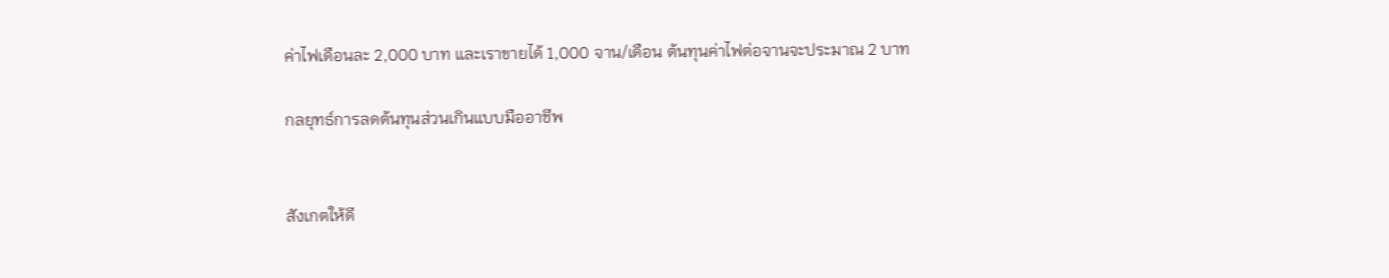ค่าไฟเดือนละ 2,000 บาท และเราขายได้ 1,000 จาน/เดือน ต้นทุนค่าไฟต่อจานจะประมาณ 2 บาท

กลยุทธ์การลดต้นทุนส่วนเกินแบบมืออาชีพ


สังเกตให้ดี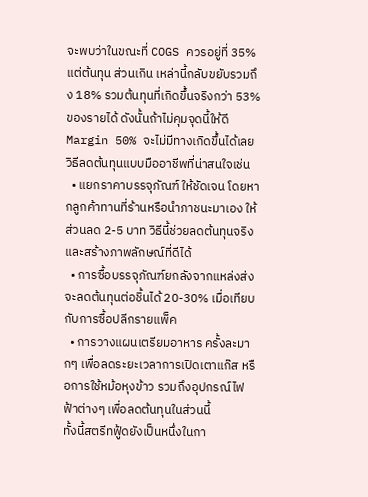จะพบว่าในขณะที่ COGS ควรอยู่ที่ 35% แต่ต้นทุน ส่วนเกิน เหล่านี้กลับขยับรวมถึง 18% รวมต้นทุนที่เกิดขึ้นจริงกว่า 53% ของรายได้ ดังนั้นถ้าไม่คุมจุดนี้ให้ดี Margin 50% จะไม่มีทางเกิดขึ้นได้เลย วิธีลดต้นทุนแบบมืออาชีพที่น่าสนใจเช่น
  • แยกราคาบรรจุภัณฑ์ ให้ชัดเจน โดยหากลูกค้าทานที่ร้านหรือนำภาชนะมาเอง ให้ส่วนลด 2-5 บาท วิธีนี้ช่วยลดต้นทุนจริงและสร้างภาพลักษณ์ที่ดีได้
  • การซื้อบรรจุภัณฑ์ยกลังจากแหล่งส่ง จะลดต้นทุนต่อชิ้นได้ 20-30% เมื่อเทียบกับการซื้อปลีกรายแพ็ค
  • การวางแผนเตรียมอาหาร ครั้งละมากๆ เพื่อลดระยะเวลาการเปิดเตาแก๊ส หรือการใช้หม้อหุงข้าว รวมถึงอุปกรณ์ไฟฟ้าต่างๆ เพื่อลดต้นทุนในส่วนนี้
ทั้งนี้สตรีทฟู้ดยังเป็นหนึ่งในกา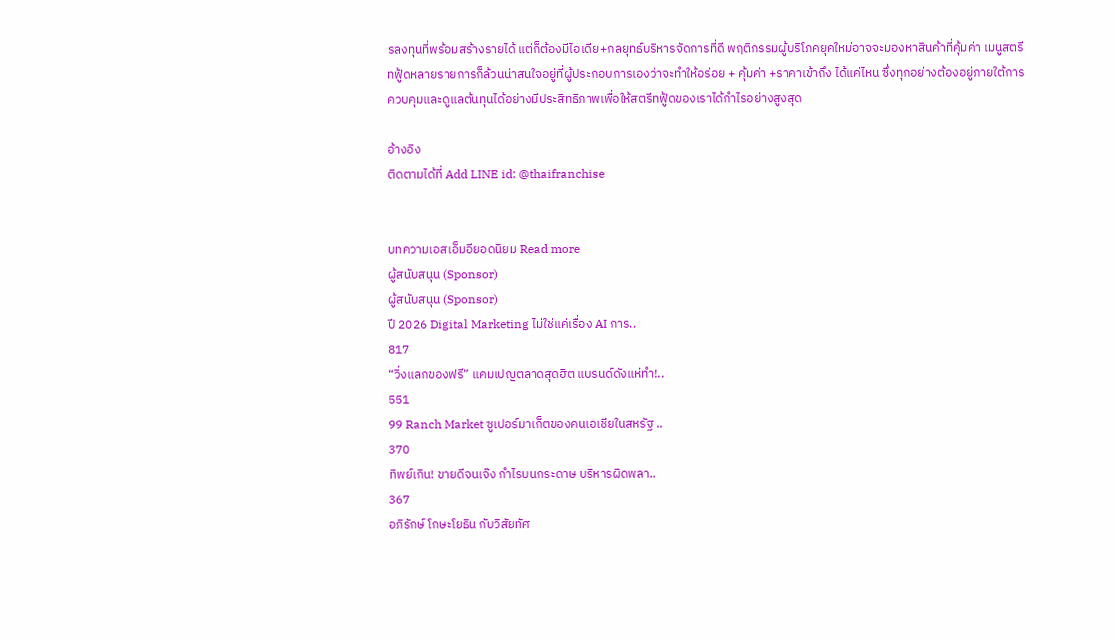รลงทุนที่พร้อมสร้างรายได้ แต่ก็ต้องมีไอเดีย+กลยุทธ์บริหารจัดการที่ดี พฤติกรรมผู้บริโภคยุคใหม่อาจจะมองหาสินค้าที่คุ้มค่า เมนูสตรีทฟู้ดหลายรายการก็ล้วนน่าสนใจอยู่ที่ผู้ประกอบการเองว่าจะทำให้อร่อย + คุ้มค่า +ราคาเข้าถึง ได้แค่ไหน ซึ่งทุกอย่างต้องอยู่ภายใต้การควบคุมและดูแลต้นทุนได้อย่างมีประสิทธิภาพเพื่อให้สตรีทฟู้ดของเราได้กำไรอย่างสูงสุด

อ้างอิง
ติดตามได้ที่ Add LINE id: @thaifranchise


บทความเอสเอ็มอียอดนิยม Read more
ผู้สนับสนุน (Sponsor)
ผู้สนับสนุน (Sponsor)
ปี 2026 Digital Marketing ไม่ใช่แค่เรื่อง AI การ..
817
“วิ่งแลกของฟรี” แคมเปญตลาดสุดฮิต แบรนด์ดังแห่ทำ!..
551
99 Ranch Market ซูเปอร์มาเก็ตของคนเอเชียในสหรัฐ ..
370
ทิพย์เกิน! ขายดีจนเจ๊ง กำไรบนกระดาษ บริหารผิดพลา..
367
อภิรักษ์ โกษะโยธิน กับวิสัยทัศ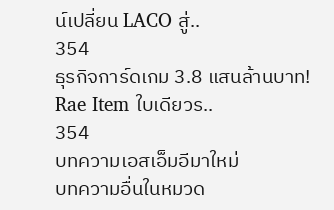น์เปลี่ยน LACO สู่..
354
ธุรกิจการ์ดเกม 3.8 แสนล้านบาท! Rae Item ใบเดียวร..
354
บทความเอสเอ็มอีมาใหม่
บทความอื่นในหมวด